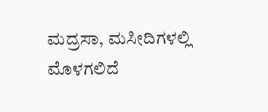ಮದ್ರಸಾ, ಮಸೀದಿಗಳಲ್ಲಿ ಮೊಳಗಲಿದೆ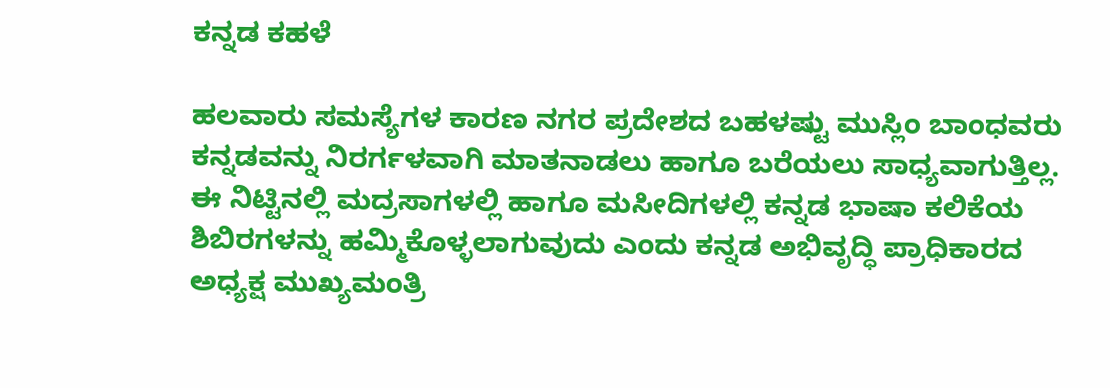ಕನ್ನಡ ಕಹಳೆ

ಹಲವಾರು ಸಮಸ್ಯೆಗಳ ಕಾರಣ ನಗರ ಪ್ರದೇಶದ ಬಹಳಷ್ಟು ಮುಸ್ಲಿಂ ಬಾಂಧವರು ಕನ್ನಡವನ್ನು ನಿರರ್ಗಳವಾಗಿ ಮಾತನಾಡಲು ಹಾಗೂ ಬರೆಯಲು ಸಾಧ್ಯವಾಗುತ್ತಿಲ್ಲ. ಈ ನಿಟ್ಟಿನಲ್ಲಿ ಮದ್ರಸಾಗಳಲ್ಲಿ ಹಾಗೂ ಮಸೀದಿಗಳಲ್ಲಿ ಕನ್ನಡ ಭಾಷಾ ಕಲಿಕೆಯ ಶಿಬಿರಗಳನ್ನು ಹಮ್ಮಿಕೊಳ್ಳಲಾಗುವುದು ಎಂದು ಕನ್ನಡ ಅಭಿವೃದ್ಧಿ ಪ್ರಾಧಿಕಾರದ ಅಧ್ಯಕ್ಷ ಮುಖ್ಯಮಂತ್ರಿ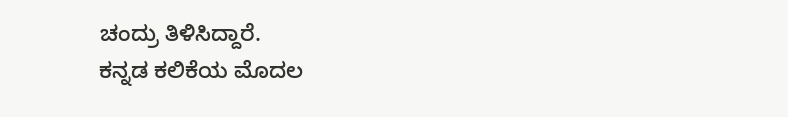ಚಂದ್ರು ತಿಳಿಸಿದ್ದಾರೆ.
ಕನ್ನಡ ಕಲಿಕೆಯ ಮೊದಲ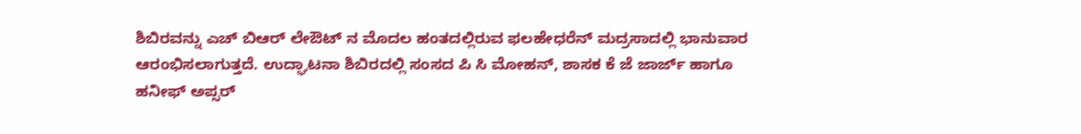ಶಿಬಿರವನ್ನು ಎಚ್ ಬಿಆರ್ ಲೇಔಟ್ ನ ಮೊದಲ ಹಂತದಲ್ಲಿರುವ ಫಲಹೇಧರೆನ್ ಮದ್ರಸಾದಲ್ಲಿ ಭಾನುವಾರ ಆರಂಭಿಸಲಾಗುತ್ತದೆ. ಉದ್ಘಾಟನಾ ಶಿಬಿರದಲ್ಲಿ ಸಂಸದ ಪಿ ಸಿ ಮೋಹನ್, ಶಾಸಕ ಕೆ ಜೆ ಜಾರ್ಜ್ ಹಾಗೂ ಹನೀಫ್ ಅಪ್ಸರ್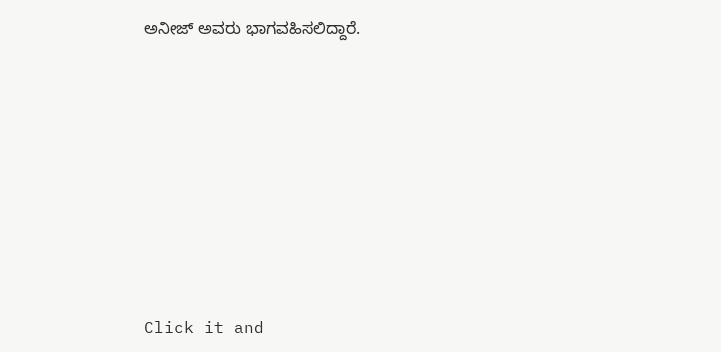ಅನೀಜ್ ಅವರು ಭಾಗವಹಿಸಲಿದ್ದಾರೆ.












Click it and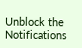Unblock the Notifications